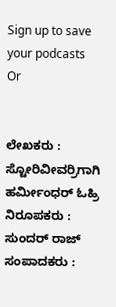Sign up to save your podcasts
Or


ಲೇಖಕರು : ಸ್ಟೋರಿವೀವರ್ರಿಗಾಗಿ ಹರ್ಮೀಂಧರ್ ಓಹ್ರಿ
ನಿರೂಪಕರು : ಸುಂದರ್ ರಾಜ್
ಸಂಪಾದಕರು :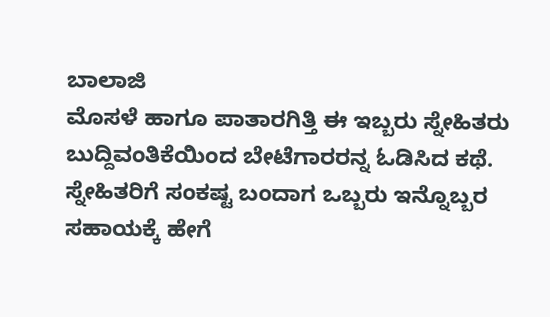ಬಾಲಾಜಿ
ಮೊಸಳೆ ಹಾಗೂ ಪಾತಾರಗಿತ್ತಿ ಈ ಇಬ್ಬರು ಸ್ನೇಹಿತರು ಬುದ್ದಿವಂತಿಕೆಯಿಂದ ಬೇಟೆಗಾರರನ್ನ ಓಡಿಸಿದ ಕಥೆ. ಸ್ನೇಹಿತರಿಗೆ ಸಂಕಷ್ಟ ಬಂದಾಗ ಒಬ್ಬರು ಇನ್ನೊಬ್ಬರ ಸಹಾಯಕ್ಕೆ ಹೇಗೆ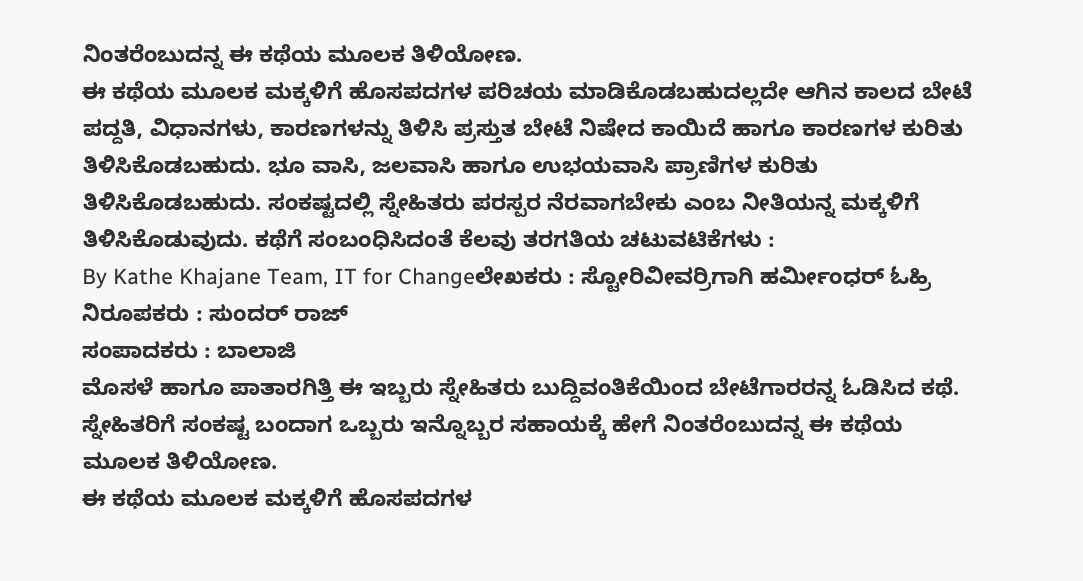ನಿಂತರೆಂಬುದನ್ನ ಈ ಕಥೆಯ ಮೂಲಕ ತಿಳಿಯೋಣ.
ಈ ಕಥೆಯ ಮೂಲಕ ಮಕ್ಕಳಿಗೆ ಹೊಸಪದಗಳ ಪರಿಚಯ ಮಾಡಿಕೊಡಬಹುದಲ್ಲದೇ ಆಗಿನ ಕಾಲದ ಬೇಟೆ ಪದ್ದತಿ, ವಿಧಾನಗಳು, ಕಾರಣಗಳನ್ನು ತಿಳಿಸಿ ಪ್ರಸ್ತುತ ಬೇಟೆ ನಿಷೇದ ಕಾಯಿದೆ ಹಾಗೂ ಕಾರಣಗಳ ಕುರಿತು ತಿಳಿಸಿಕೊಡಬಹುದು. ಭೂ ವಾಸಿ, ಜಲವಾಸಿ ಹಾಗೂ ಉಭಯವಾಸಿ ಪ್ರಾಣಿಗಳ ಕುರಿತು ತಿಳಿಸಿಕೊಡಬಹುದು. ಸಂಕಷ್ಟದಲ್ಲಿ ಸ್ನೇಹಿತರು ಪರಸ್ಪರ ನೆರವಾಗಬೇಕು ಎಂಬ ನೀತಿಯನ್ನ ಮಕ್ಕಳಿಗೆ ತಿಳಿಸಿಕೊಡುವುದು. ಕಥೆಗೆ ಸಂಬಂಧಿಸಿದಂತೆ ಕೆಲವು ತರಗತಿಯ ಚಟುವಟಿಕೆಗಳು :
By Kathe Khajane Team, IT for Changeಲೇಖಕರು : ಸ್ಟೋರಿವೀವರ್ರಿಗಾಗಿ ಹರ್ಮೀಂಧರ್ ಓಹ್ರಿ
ನಿರೂಪಕರು : ಸುಂದರ್ ರಾಜ್
ಸಂಪಾದಕರು : ಬಾಲಾಜಿ
ಮೊಸಳೆ ಹಾಗೂ ಪಾತಾರಗಿತ್ತಿ ಈ ಇಬ್ಬರು ಸ್ನೇಹಿತರು ಬುದ್ದಿವಂತಿಕೆಯಿಂದ ಬೇಟೆಗಾರರನ್ನ ಓಡಿಸಿದ ಕಥೆ. ಸ್ನೇಹಿತರಿಗೆ ಸಂಕಷ್ಟ ಬಂದಾಗ ಒಬ್ಬರು ಇನ್ನೊಬ್ಬರ ಸಹಾಯಕ್ಕೆ ಹೇಗೆ ನಿಂತರೆಂಬುದನ್ನ ಈ ಕಥೆಯ ಮೂಲಕ ತಿಳಿಯೋಣ.
ಈ ಕಥೆಯ ಮೂಲಕ ಮಕ್ಕಳಿಗೆ ಹೊಸಪದಗಳ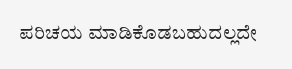ಪರಿಚಯ ಮಾಡಿಕೊಡಬಹುದಲ್ಲದೇ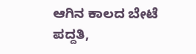ಆಗಿನ ಕಾಲದ ಬೇಟೆ ಪದ್ದತಿ,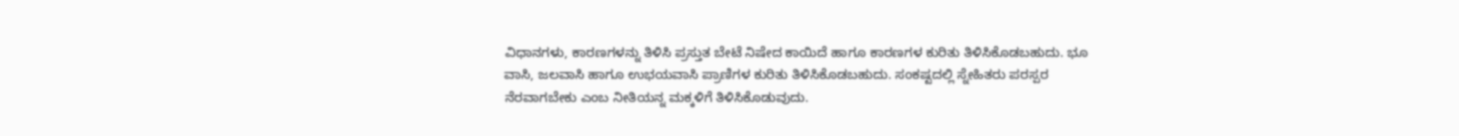ವಿಧಾನಗಳು, ಕಾರಣಗಳನ್ನು ತಿಳಿಸಿ ಪ್ರಸ್ತುತ ಬೇಟೆ ನಿಷೇದ ಕಾಯಿದೆ ಹಾಗೂ ಕಾರಣಗಳ ಕುರಿತು ತಿಳಿಸಿಕೊಡಬಹುದು. ಭೂ ವಾಸಿ, ಜಲವಾಸಿ ಹಾಗೂ ಉಭಯವಾಸಿ ಪ್ರಾಣಿಗಳ ಕುರಿತು ತಿಳಿಸಿಕೊಡಬಹುದು. ಸಂಕಷ್ಟದಲ್ಲಿ ಸ್ನೇಹಿತರು ಪರಸ್ಪರ ನೆರವಾಗಬೇಕು ಎಂಬ ನೀತಿಯನ್ನ ಮಕ್ಕಳಿಗೆ ತಿಳಿಸಿಕೊಡುವುದು.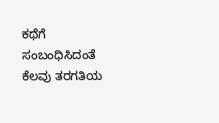ಕಥೆಗೆ ಸಂಬಂಧಿಸಿದಂತೆ ಕೆಲವು ತರಗತಿಯ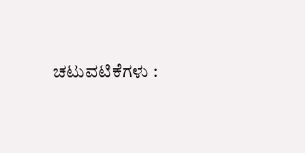ಚಟುವಟಿಕೆಗಳು :